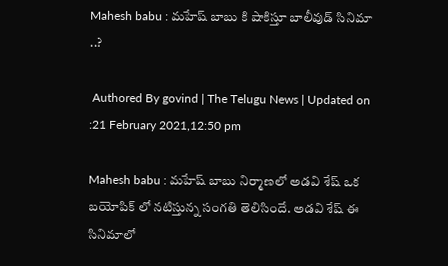Mahesh babu : మహేష్ బాబు కి షాకిస్తూ బాలీవుడ్ సినిమా ..?

 Authored By govind | The Telugu News | Updated on :21 February 2021,12:50 pm

Mahesh babu : మహేష్ బాబు నిర్మాణలో అడవి శేష్ ఒక బయోపిక్ లో నటిస్తున్న సంగతి తెలిసిందే. అడవి శేష్ ఈ సినిమాలో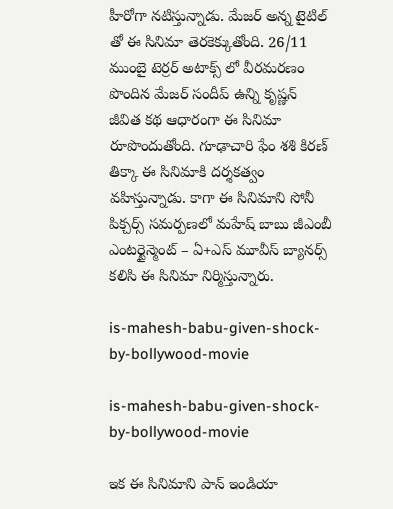హీరోగా నటిస్తున్నాడు. మేజర్ అన్న టైటిల్ తో ఈ సినిమా తెరకెక్కుతోంది. 26/11 ముంబై టెర్రర్ అటాక్స్ లో వీరమరణం పొందిన మేజర్ సందీప్ ఉన్ని కృష్ణన్ జీవిత కథ ఆధారంగా ఈ సినిమా రూపొందుతోంది. గూఢాచారి ఫేం శశి కిరణ్ తిక్కా ఈ సినిమాకి దర్శకత్వం వహిస్తున్నాడు. కాగా ఈ సినిమాని సోనీ పిక్చర్స్ సమర్పణలో మహేష్ బాబు జీఎంబీ ఎంటర్టైన్మెంట్ – ఏ+ఎస్ మూవీస్ బ్యానర్స్ కలిసి ఈ సినిమా నిర్మిస్తున్నారు.

is-mahesh-babu-given-shock-by-bollywood-movie

is-mahesh-babu-given-shock-by-bollywood-movie

ఇక ఈ సినిమాని పాన్ ఇండియా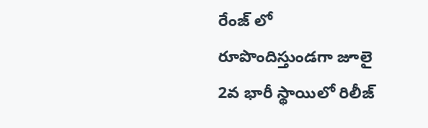రేంజ్ లో రూపొందిస్తుండగా జూలై 2వ భారీ స్థాయిలో రిలీజ్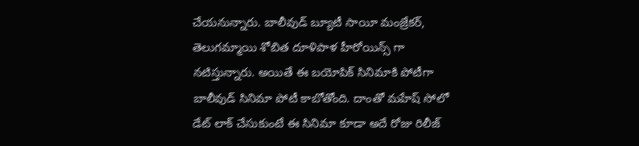చేయనున్నారు. బాలీవుడ్ బ్యూటీ సాయీ మంజ్రేకర్, తెలుగమ్మాయి శోబిత దూళిపాళ హీరోయిన్స్ గా నటిస్తున్నారు. అయితే ఈ బయోపిక్ సినిమాకి పోటీగా బాలీవుడ్ సినిమా పోటీ కాబోతోంది. దాంతో మహేష్ సోలో డేట్ లాక్ చేసుకుంటే ఈ సినిమా కూడా అదే రోజు రిలీజ్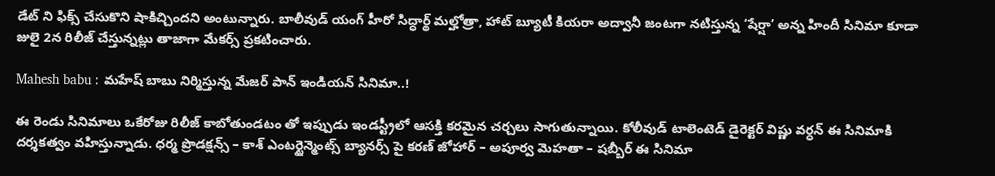డేట్ ని ఫిక్స్ చేసుకొని షాకిచ్చిందని అంటున్నారు. బాలీవుడ్ యంగ్ హీరో సిద్ధార్థ్ మల్హోత్రా, హాట్ బ్యూటీ కియరా అద్వానీ జంటగా నటిస్తున్న ‘షేర్షా’ అన్న హిందీ సినిమా కూడా జులై 2న రిలీజ్ చేస్తున్నట్లు తాజాగా మేకర్స్ ప్రకటించారు.

Mahesh babu : మహేష్ బాబు నిర్మిస్తున్న మేజర్ పాన్ ఇండియన్ సినిమా..!

ఈ రెండు సినిమాలు ఒకేరోజు రిలీజ్ కాబోతుండటం తో ఇప్పుడు ఇండస్ట్రీలో ఆసక్తి కరమైన చర్చలు సాగుతున్నాయి. కోలీవుడ్ టాలెంటెడ్ డైరెక్టర్ విష్ణు వర్ధన్ ఈ సినిమాకి దర్శకత్వం వహిస్తున్నాడు. ధర్మ ప్రొడక్షన్స్ – కాశ్ ఎంటర్టైన్మెంట్స్ బ్యానర్స్ పై కరణ్ జోహార్ – అపూర్వ మెహతా – షబ్బీర్ ఈ సినిమా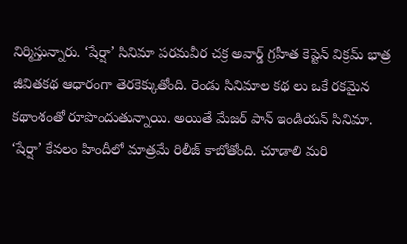నిర్మిస్తున్నారు. ‘షేర్షా’ సినిమా పరమవీర చక్ర అవార్డ్ గ్రహీత కెప్టెన్ విక్రమ్ భాత్ర జీవితకథ ఆధారంగా తెరకెక్కుతోంది. రెండు సినిమాల కథ లు ఒకే రకమైన కథాంశంతో రూపొందుతున్నాయి. అయితే మేజర్ పాన్ ఇండియన్ సినిమా. ‘షేర్షా’ కేవలం హిందీలో మాత్రమే రిలీజ్ కాబోతోంది. చూడాలి మరి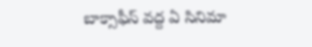బాక్సాఫీస్ వద్ద ఏ సినిమా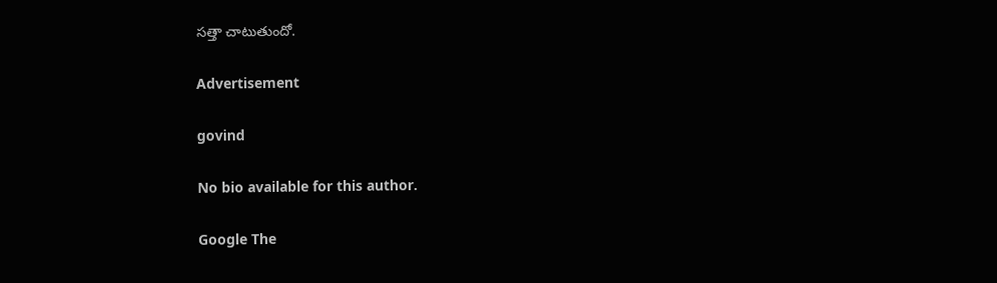సత్తా చాటుతుందో.

Advertisement

govind

No bio available for this author.

Google The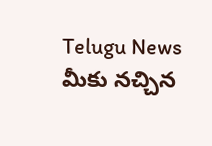Telugu News మీకు నచ్చిన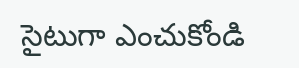సైటుగా ఎంచుకోండి